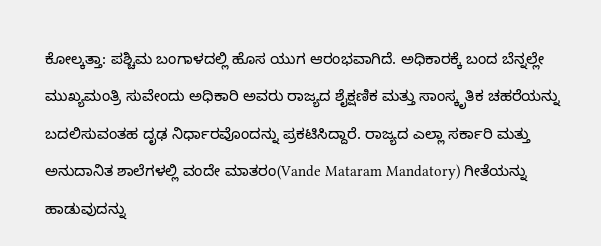ಕೋಲ್ಕತ್ತಾ: ಪಶ್ಚಿಮ ಬಂಗಾಳದಲ್ಲಿ ಹೊಸ ಯುಗ ಆರಂಭವಾಗಿದೆ. ಅಧಿಕಾರಕ್ಕೆ ಬಂದ ಬೆನ್ನಲ್ಲೇ ಮುಖ್ಯಮಂತ್ರಿ ಸುವೇಂದು ಅಧಿಕಾರಿ ಅವರು ರಾಜ್ಯದ ಶೈಕ್ಷಣಿಕ ಮತ್ತು ಸಾಂಸ್ಕೃತಿಕ ಚಹರೆಯನ್ನು ಬದಲಿಸುವಂತಹ ದೃಢ ನಿರ್ಧಾರವೊಂದನ್ನು ಪ್ರಕಟಿಸಿದ್ದಾರೆ. ರಾಜ್ಯದ ಎಲ್ಲಾ ಸರ್ಕಾರಿ ಮತ್ತು ಅನುದಾನಿತ ಶಾಲೆಗಳಲ್ಲಿ ವಂದೇ ಮಾತರಂ(Vande Mataram Mandatory) ಗೀತೆಯನ್ನು ಹಾಡುವುದನ್ನು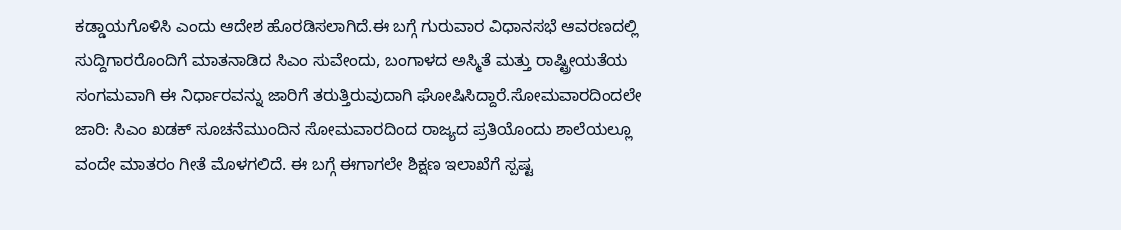ಕಡ್ಡಾಯಗೊಳಿಸಿ ಎಂದು ಆದೇಶ ಹೊರಡಿಸಲಾಗಿದೆ.ಈ ಬಗ್ಗೆ ಗುರುವಾರ ವಿಧಾನಸಭೆ ಆವರಣದಲ್ಲಿ ಸುದ್ದಿಗಾರರೊಂದಿಗೆ ಮಾತನಾಡಿದ ಸಿಎಂ ಸುವೇಂದು, ಬಂಗಾಳದ ಅಸ್ಮಿತೆ ಮತ್ತು ರಾಷ್ಟ್ರೀಯತೆಯ ಸಂಗಮವಾಗಿ ಈ ನಿರ್ಧಾರವನ್ನು ಜಾರಿಗೆ ತರುತ್ತಿರುವುದಾಗಿ ಘೋಷಿಸಿದ್ದಾರೆ.ಸೋಮವಾರದಿಂದಲೇ ಜಾರಿ: ಸಿಎಂ ಖಡಕ್ ಸೂಚನೆಮುಂದಿನ ಸೋಮವಾರದಿಂದ ರಾಜ್ಯದ ಪ್ರತಿಯೊಂದು ಶಾಲೆಯಲ್ಲೂ ವಂದೇ ಮಾತರಂ ಗೀತೆ ಮೊಳಗಲಿದೆ. ಈ ಬಗ್ಗೆ ಈಗಾಗಲೇ ಶಿಕ್ಷಣ ಇಲಾಖೆಗೆ ಸ್ಪಷ್ಟ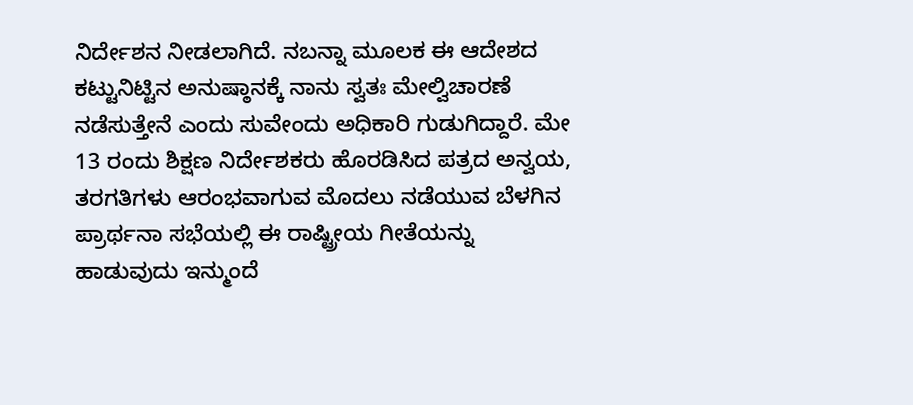ನಿರ್ದೇಶನ ನೀಡಲಾಗಿದೆ. ನಬನ್ನಾ ಮೂಲಕ ಈ ಆದೇಶದ ಕಟ್ಟುನಿಟ್ಟಿನ ಅನುಷ್ಠಾನಕ್ಕೆ ನಾನು ಸ್ವತಃ ಮೇಲ್ವಿಚಾರಣೆ ನಡೆಸುತ್ತೇನೆ ಎಂದು ಸುವೇಂದು ಅಧಿಕಾರಿ ಗುಡುಗಿದ್ದಾರೆ. ಮೇ 13 ರಂದು ಶಿಕ್ಷಣ ನಿರ್ದೇಶಕರು ಹೊರಡಿಸಿದ ಪತ್ರದ ಅನ್ವಯ, ತರಗತಿಗಳು ಆರಂಭವಾಗುವ ಮೊದಲು ನಡೆಯುವ ಬೆಳಗಿನ ಪ್ರಾರ್ಥನಾ ಸಭೆಯಲ್ಲಿ ಈ ರಾಷ್ಟ್ರೀಯ ಗೀತೆಯನ್ನು ಹಾಡುವುದು ಇನ್ಮುಂದೆ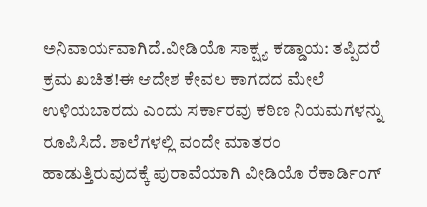ಅನಿವಾರ್ಯವಾಗಿದೆ.ವೀಡಿಯೊ ಸಾಕ್ಷ್ಯ ಕಡ್ಡಾಯ: ತಪ್ಪಿದರೆ ಕ್ರಮ ಖಚಿತ!ಈ ಆದೇಶ ಕೇವಲ ಕಾಗದದ ಮೇಲೆ ಉಳಿಯಬಾರದು ಎಂದು ಸರ್ಕಾರವು ಕಠಿಣ ನಿಯಮಗಳನ್ನು ರೂಪಿಸಿದೆ. ಶಾಲೆಗಳಲ್ಲಿ ವಂದೇ ಮಾತರಂ ಹಾಡುತ್ತಿರುವುದಕ್ಕೆ ಪುರಾವೆಯಾಗಿ ವೀಡಿಯೊ ರೆಕಾರ್ಡಿಂಗ್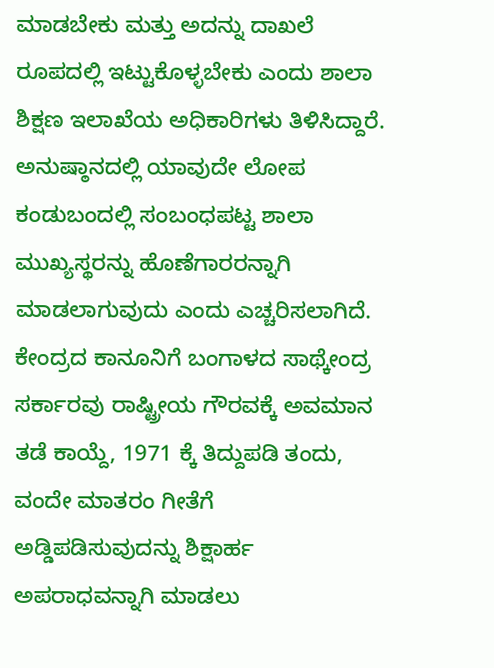ಮಾಡಬೇಕು ಮತ್ತು ಅದನ್ನು ದಾಖಲೆ ರೂಪದಲ್ಲಿ ಇಟ್ಟುಕೊಳ್ಳಬೇಕು ಎಂದು ಶಾಲಾ ಶಿಕ್ಷಣ ಇಲಾಖೆಯ ಅಧಿಕಾರಿಗಳು ತಿಳಿಸಿದ್ದಾರೆ. ಅನುಷ್ಠಾನದಲ್ಲಿ ಯಾವುದೇ ಲೋಪ ಕಂಡುಬಂದಲ್ಲಿ ಸಂಬಂಧಪಟ್ಟ ಶಾಲಾ ಮುಖ್ಯಸ್ಥರನ್ನು ಹೊಣೆಗಾರರನ್ನಾಗಿ ಮಾಡಲಾಗುವುದು ಎಂದು ಎಚ್ಚರಿಸಲಾಗಿದೆ.
ಕೇಂದ್ರದ ಕಾನೂನಿಗೆ ಬಂಗಾಳದ ಸಾಥ್ಕೇಂದ್ರ ಸರ್ಕಾರವು ರಾಷ್ಟ್ರೀಯ ಗೌರವಕ್ಕೆ ಅವಮಾನ ತಡೆ ಕಾಯ್ದೆ, 1971 ಕ್ಕೆ ತಿದ್ದುಪಡಿ ತಂದು, ವಂದೇ ಮಾತರಂ ಗೀತೆಗೆ ಅಡ್ಡಿಪಡಿಸುವುದನ್ನು ಶಿಕ್ಷಾರ್ಹ ಅಪರಾಧವನ್ನಾಗಿ ಮಾಡಲು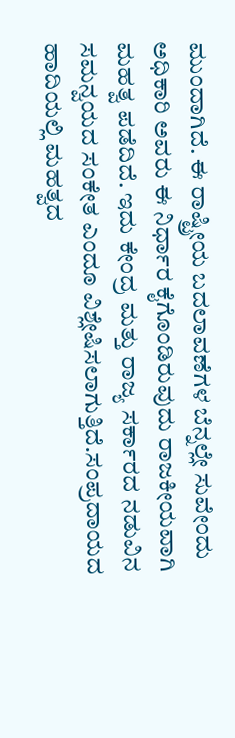ಮುಂದಾಗಿದೆ. ಈ ರಾಷ್ಟ್ರೀಯ ಬದಲಾವಣೆಗಳ ಬೆನ್ನಲ್ಲೇ ಸುವೇಂದು ಅಧಿಕಾರಿ ಅವರು ಈ ನಿರ್ಧಾರ ಕೈಗೊಂಡಿರುವುದು ರಾಜಕೀಯವಾಗಿ ಮಹತ್ವ ಪಡೆದಿದೆ. ಇದು ಕೇಂದ್ರ ಮತ್ತು ರಾಜ್ಯ ಸರ್ಕಾರದ ನಡುವಿನ ಸಮನ್ವಯದ ಸಂಕೇತ ಎಂದೂ ವಿಶ್ಲೇಷಿಸಲಾಗುತ್ತಿದೆ.ಸಂಪ್ರದಾಯದ ಹಾದಿಯಲ್ಲಿ ಮಹತ್ವದ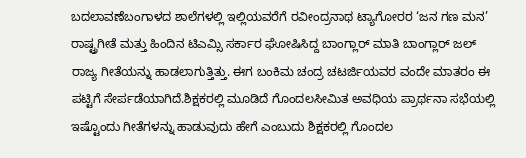ಬದಲಾವಣೆಬಂಗಾಳದ ಶಾಲೆಗಳಲ್ಲಿ ಇಲ್ಲಿಯವರೆಗೆ ರವೀಂದ್ರನಾಥ ಟ್ಯಾಗೋರರ ‘ಜನ ಗಣ ಮನ’ ರಾಷ್ಟ್ರಗೀತೆ ಮತ್ತು ಹಿಂದಿನ ಟಿಎಮ್ಸಿ ಸರ್ಕಾರ ಘೋಷಿಸಿದ್ದ ಬಾಂಗ್ಲಾರ್ ಮಾತಿ ಬಾಂಗ್ಲಾರ್ ಜಲ್ ರಾಜ್ಯ ಗೀತೆಯನ್ನು ಹಾಡಲಾಗುತ್ತಿತ್ತು. ಈಗ ಬಂಕಿಮ ಚಂದ್ರ ಚಟರ್ಜಿಯವರ ವಂದೇ ಮಾತರಂ ಈ ಪಟ್ಟಿಗೆ ಸೇರ್ಪಡೆಯಾಗಿದೆ.ಶಿಕ್ಷಕರಲ್ಲಿ ಮೂಡಿದೆ ಗೊಂದಲಸೀಮಿತ ಅವಧಿಯ ಪ್ರಾರ್ಥನಾ ಸಭೆಯಲ್ಲಿ ಇಷ್ಟೊಂದು ಗೀತೆಗಳನ್ನು ಹಾಡುವುದು ಹೇಗೆ ಎಂಬುದು ಶಿಕ್ಷಕರಲ್ಲಿ ಗೊಂದಲ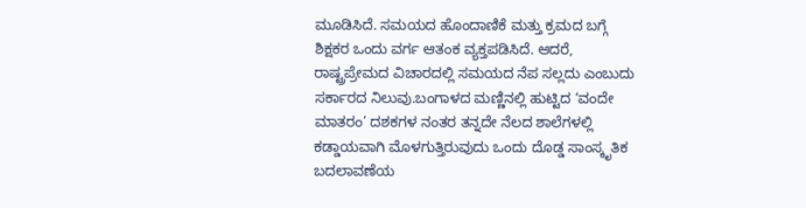ಮೂಡಿಸಿದೆ. ಸಮಯದ ಹೊಂದಾಣಿಕೆ ಮತ್ತು ಕ್ರಮದ ಬಗ್ಗೆ ಶಿಕ್ಷಕರ ಒಂದು ವರ್ಗ ಆತಂಕ ವ್ಯಕ್ತಪಡಿಸಿದೆ. ಆದರೆ, ರಾಷ್ಟ್ರಪ್ರೇಮದ ವಿಚಾರದಲ್ಲಿ ಸಮಯದ ನೆಪ ಸಲ್ಲದು ಎಂಬುದು ಸರ್ಕಾರದ ನಿಲುವು.ಬಂಗಾಳದ ಮಣ್ಣಿನಲ್ಲಿ ಹುಟ್ಟಿದ ‘ವಂದೇ ಮಾತರಂ’ ದಶಕಗಳ ನಂತರ ತನ್ನದೇ ನೆಲದ ಶಾಲೆಗಳಲ್ಲಿ ಕಡ್ಡಾಯವಾಗಿ ಮೊಳಗುತ್ತಿರುವುದು ಒಂದು ದೊಡ್ಡ ಸಾಂಸ್ಕೃತಿಕ ಬದಲಾವಣೆಯ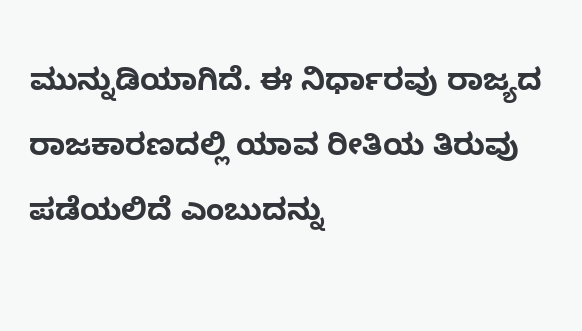ಮುನ್ನುಡಿಯಾಗಿದೆ. ಈ ನಿರ್ಧಾರವು ರಾಜ್ಯದ ರಾಜಕಾರಣದಲ್ಲಿ ಯಾವ ರೀತಿಯ ತಿರುವು ಪಡೆಯಲಿದೆ ಎಂಬುದನ್ನು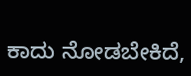ಕಾದು ನೋಡಬೇಕಿದೆ,